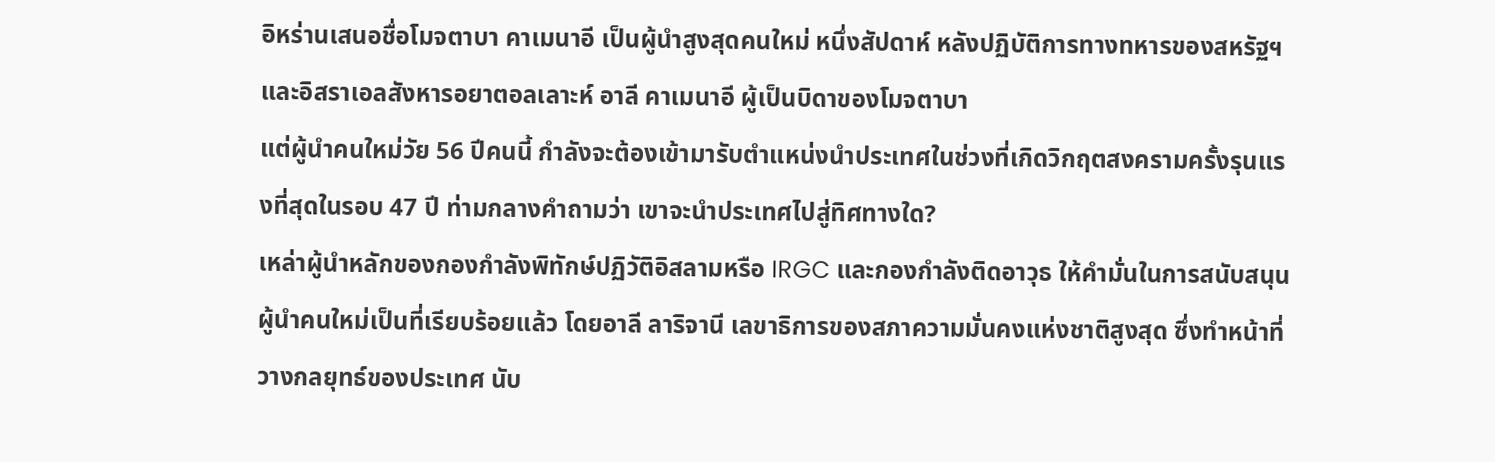อิหร่านเสนอชื่อโมจตาบา คาเมนาอี เป็นผู้นำสูงสุดคนใหม่ หนึ่งสัปดาห์ หลังปฏิบัติการทางทหารของสหรัฐฯ และอิสราเอลสังหารอยาตอลเลาะห์ อาลี คาเมนาอี ผู้เป็นบิดาของโมจตาบา
แต่ผู้นำคนใหม่วัย 56 ปีคนนี้ กำลังจะต้องเข้ามารับตำแหน่งนำประเทศในช่วงที่เกิดวิกฤตสงครามครั้งรุนแรงที่สุดในรอบ 47 ปี ท่ามกลางคำถามว่า เขาจะนำประเทศไปสู่ทิศทางใด?
เหล่าผู้นำหลักของกองกำลังพิทักษ์ปฏิวัติอิสลามหรือ IRGC และกองกำลังติดอาวุธ ให้คำมั่นในการสนับสนุนผู้นำคนใหม่เป็นที่เรียบร้อยแล้ว โดยอาลี ลาริจานี เลขาธิการของสภาความมั่นคงแห่งชาติสูงสุด ซึ่งทำหน้าที่วางกลยุทธ์ของประเทศ นับ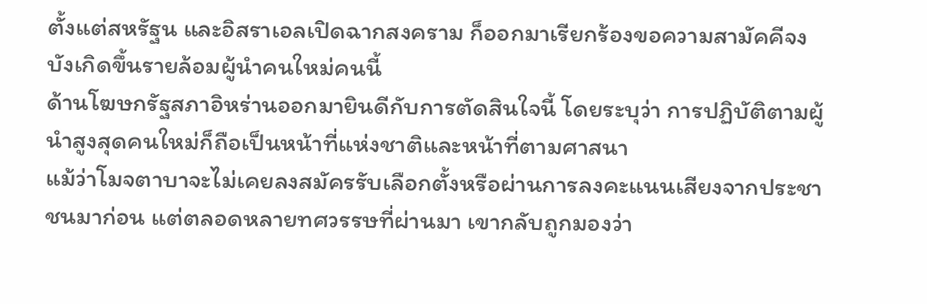ตั้งแต่สหรัฐน และอิสราเอลเปิดฉากสงคราม ก็ออกมาเรียกร้องขอความสามัคคีจงบังเกิดขึ้นรายล้อมผู้นำคนใหม่คนนี้
ด้านโฆษกรัฐสภาอิหร่านออกมายินดีกับการตัดสินใจนี้ โดยระบุว่า การปฏิบัติตามผู้นำสูงสุดคนใหม่ก็ถือเป็นหน้าที่แห่งชาติและหน้าที่ตามศาสนา
แม้ว่าโมจตาบาจะไม่เคยลงสมัครรับเลือกตั้งหรือผ่านการลงคะแนนเสียงจากประชาชนมาก่อน แต่ตลอดหลายทศวรรษที่ผ่านมา เขากลับถูกมองว่า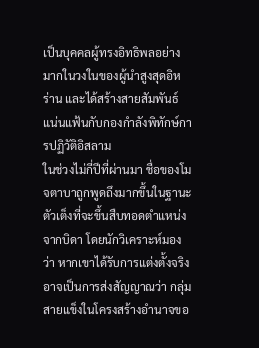เป็นบุคคลผู้ทรงอิทธิพลอย่างมากในวงในของผู้นำสูงสุดอิหร่าน และได้สร้างสายสัมพันธ์แน่นแฟ้นกับกองกำลังพิทักษ์การปฏิวัติอิสลาม
ในช่วงไม่กี่ปีที่ผ่านมา ชื่อของโมจตาบาถูกพูดถึงมากขึ้นในฐานะตัวเต็งที่จะขึ้นสืบทอดตำแหน่งจากบิดา โดยนักวิเคราะห์มองว่า หากเขาได้รับการแต่งตั้งจริง อาจเป็นการส่งสัญญาณว่า กลุ่มสายแข็งในโครงสร้างอำนาจขอ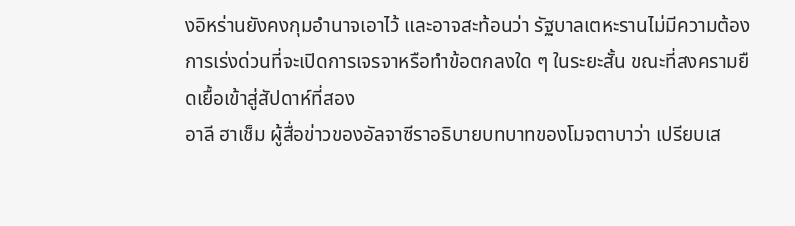งอิหร่านยังคงกุมอำนาจเอาไว้ และอาจสะท้อนว่า รัฐบาลเตหะรานไม่มีความต้องการเร่งด่วนที่จะเปิดการเจรจาหรือทำข้อตกลงใด ๆ ในระยะสั้น ขณะที่สงครามยืดเยื้อเข้าสู่สัปดาห์ที่สอง
อาลี ฮาเช็ม ผู้สื่อข่าวของอัลจาซีราอธิบายบทบาทของโมจตาบาว่า เปรียบเส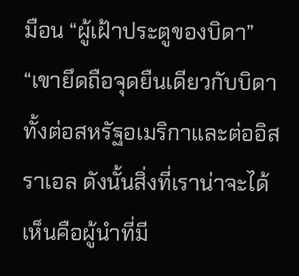มือน “ผู้เฝ้าประตูของบิดา”
“เขายึดถือจุดยืนเดียวกับบิดา ทั้งต่อสหรัฐอเมริกาและต่ออิสราเอล ดังนั้นสิ่งที่เราน่าจะได้เห็นคือผู้นำที่มี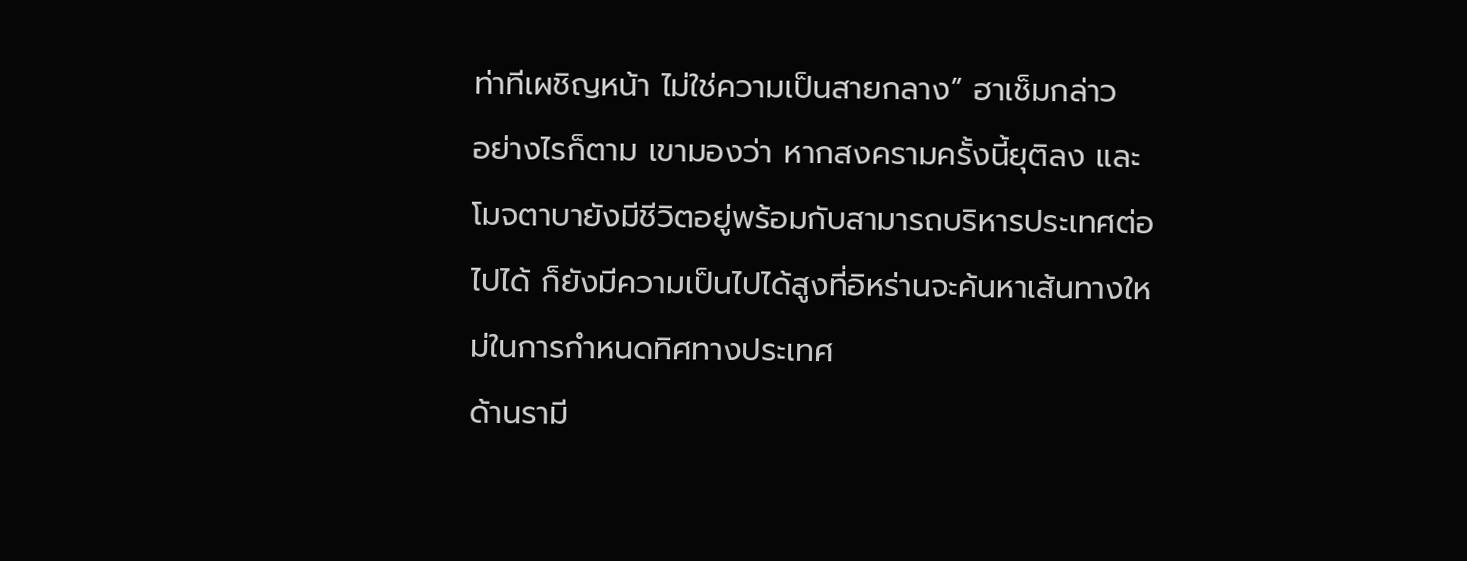ท่าทีเผชิญหน้า ไม่ใช่ความเป็นสายกลาง” ฮาเช็มกล่าว
อย่างไรก็ตาม เขามองว่า หากสงครามครั้งนี้ยุติลง และโมจตาบายังมีชีวิตอยู่พร้อมกับสามารถบริหารประเทศต่อไปได้ ก็ยังมีความเป็นไปได้สูงที่อิหร่านจะค้นหาเส้นทางใหม่ในการกำหนดทิศทางประเทศ
ด้านรามี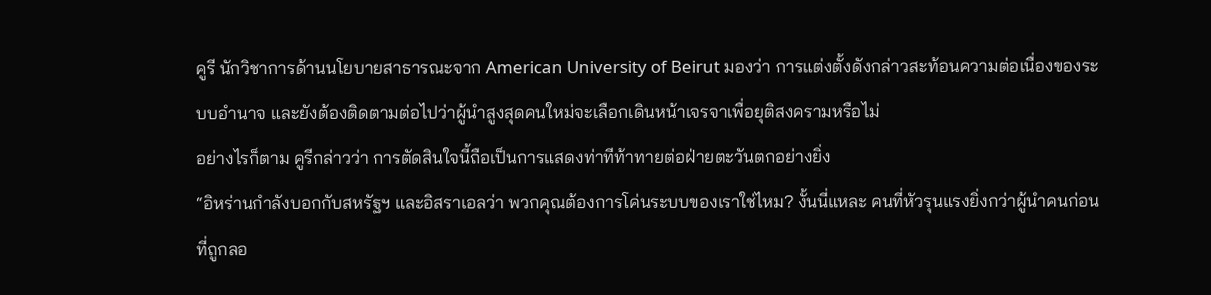คูรี นักวิชาการด้านนโยบายสาธารณะจาก American University of Beirut มองว่า การแต่งตั้งดังกล่าวสะท้อนความต่อเนื่องของระบบอำนาจ และยังต้องติดตามต่อไปว่าผู้นำสูงสุดคนใหม่จะเลือกเดินหน้าเจรจาเพื่อยุติสงครามหรือไม่
อย่างไรก็ตาม คูรีกล่าวว่า การตัดสินใจนี้ถือเป็นการแสดงท่าทีท้าทายต่อฝ่ายตะวันตกอย่างยิ่ง
“อิหร่านกำลังบอกกับสหรัฐฯ และอิสราเอลว่า พวกคุณต้องการโค่นระบบของเราใช่ไหม? งั้นนี่แหละ คนที่หัวรุนแรงยิ่งกว่าผู้นำคนก่อนที่ถูกลอ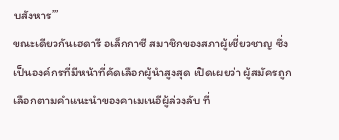บสังหาร’”
ขณะเดียวกันเฮดารี อเล็กกาซี สมาชิกของสภาผู้เชี่ยวชาญ ซึ่งเป็นองค์กรที่มีหน้าที่คัดเลือกผู้นำสูงสุด เปิดเผยว่า ผู้สมัครถูกเลือกตามคำแนะนำของคาเมเนอีผู้ล่วงลับ ที่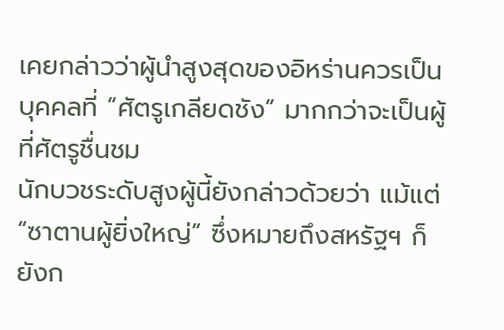เคยกล่าวว่าผู้นำสูงสุดของอิหร่านควรเป็นบุคคลที่ “ศัตรูเกลียดชัง” มากกว่าจะเป็นผู้ที่ศัตรูชื่นชม
นักบวชระดับสูงผู้นี้ยังกล่าวด้วยว่า แม้แต่ “ซาตานผู้ยิ่งใหญ่” ซึ่งหมายถึงสหรัฐฯ ก็ยังก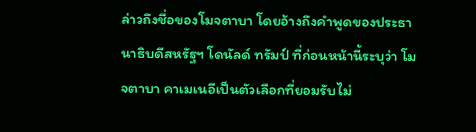ล่าวถึงชื่อของโมจตาบา โดยอ้างถึงคำพูดของประธานาธิบดีสหรัฐฯ โดนัลด์ ทรัมป์ ที่ก่อนหน้านี้ระบุว่า โมจตาบา คาเมเนอีเป็นตัวเลือกที่ยอมรับไม่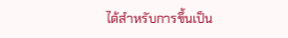ได้สำหรับการขึ้นเป็น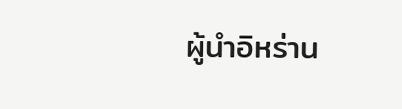ผู้นำอิหร่าน